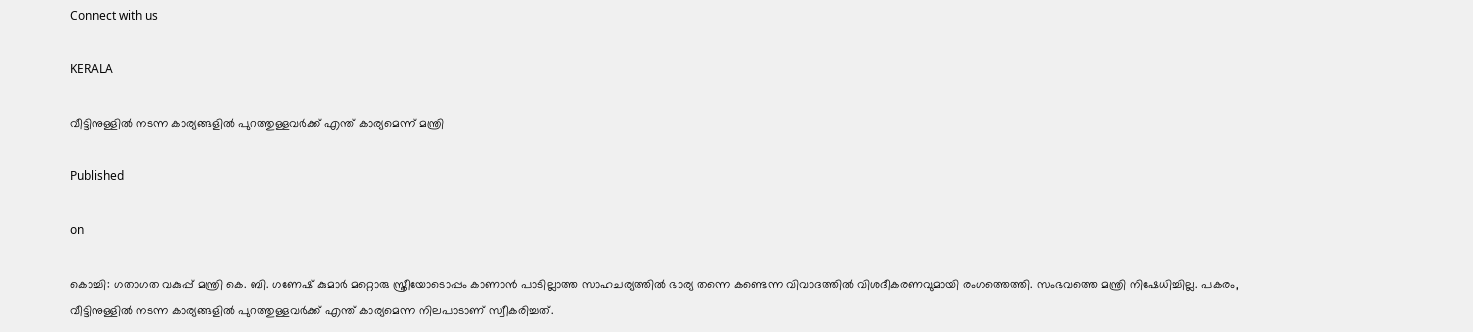Connect with us

KERALA

വീട്ടിനുള്ളിൽ നടന്ന കാര്യങ്ങളിൽ പുറത്തുള്ളവർക്ക് എന്ത് കാര്യമെന്ന് മന്ത്രി

Published

on

കൊച്ചി: ഗതാഗത വകുപ്പ് മന്ത്രി കെ. ബി. ഗണേഷ് കുമാർ മറ്റൊരു സ്ത്രീയോടൊപ്പം കാണാൻ പാടില്ലാത്ത സാഹചര്യത്തിൽ ഭാര്യ തന്നെ കണ്ടെന്ന വിവാദത്തിൽ വിശദീകരണവുമായി രംഗത്തെത്തി. സംഭവത്തെ മന്ത്രി നിഷേധിച്ചില്ല. പകരം, വീട്ടിനുള്ളിൽ നടന്ന കാര്യങ്ങളിൽ പുറത്തുള്ളവർക്ക് എന്ത് കാര്യമെന്ന നിലപാടാണ് സ്വീകരിച്ചത്.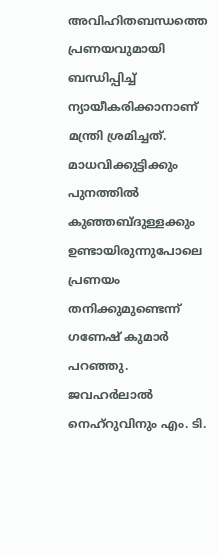അവിഹിതബന്ധത്തെ പ്രണയവുമായി ബന്ധിപ്പിച്ച് ന്യായീകരിക്കാനാണ് മന്ത്രി ശ്രമിച്ചത്. മാധവിക്കുട്ടിക്കും പുനത്തിൽ കുഞ്ഞബ്ദുള്ളക്കും ഉണ്ടായിരുന്നുപോലെ പ്രണയം തനിക്കുമുണ്ടെന്ന് ഗണേഷ് കുമാർ പറഞ്ഞു. ജവഹർലാൽ നെഹ്റുവിനും എം. ടി.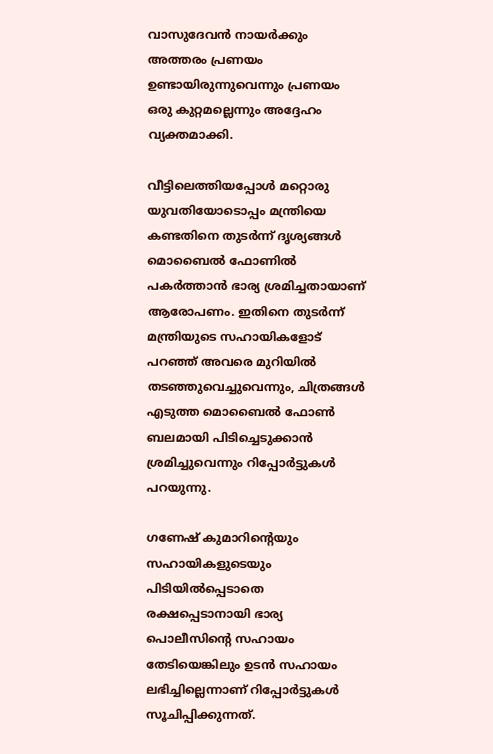വാസുദേവൻ നായർക്കും അത്തരം പ്രണയം ഉണ്ടായിരുന്നുവെന്നും പ്രണയം ഒരു കുറ്റമല്ലെന്നും അദ്ദേഹം വ്യക്തമാക്കി.

വീട്ടിലെത്തിയപ്പോൾ മറ്റൊരു യുവതിയോടൊപ്പം മന്ത്രിയെ കണ്ടതിനെ തുടർന്ന് ദൃശ്യങ്ങൾ മൊബൈൽ ഫോണിൽ പകർത്താൻ ഭാര്യ ശ്രമിച്ചതായാണ് ആരോപണം. ഇതിനെ തുടർന്ന് മന്ത്രിയുടെ സഹായികളോട് പറഞ്ഞ് അവരെ മുറിയിൽ തടഞ്ഞുവെച്ചുവെന്നും, ചിത്രങ്ങൾ എടുത്ത മൊബൈൽ ഫോൺ ബലമായി പിടിച്ചെടുക്കാൻ ശ്രമിച്ചുവെന്നും റിപ്പോർട്ടുകൾ പറയുന്നു.

ഗണേഷ് കുമാറിന്റെയും സഹായികളുടെയും പിടിയിൽപ്പെടാതെ രക്ഷപ്പെടാനായി ഭാര്യ പൊലീസിന്റെ സഹായം തേടിയെങ്കിലും ഉടൻ സഹായം ലഭിച്ചില്ലെന്നാണ് റിപ്പോർട്ടുകൾ സൂചിപ്പിക്കുന്നത്.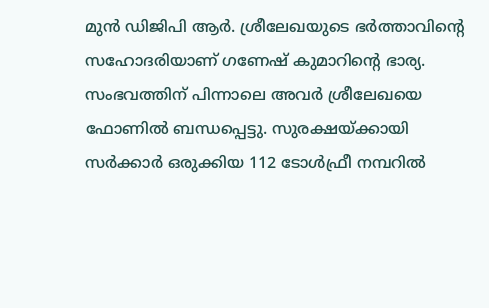മുൻ ഡിജിപി ആർ. ശ്രീലേഖയുടെ ഭർത്താവിന്റെ സഹോദരിയാണ് ഗണേഷ് കുമാറിന്റെ ഭാര്യ. സംഭവത്തിന് പിന്നാലെ അവർ ശ്രീലേഖയെ ഫോണിൽ ബന്ധപ്പെട്ടു. സുരക്ഷയ്‌ക്കായി സർക്കാർ ഒരുക്കിയ 112 ടോൾഫ്രീ നമ്പറിൽ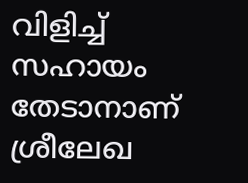വിളിച്ച് സഹായം തേടാനാണ് ശ്രീലേഖ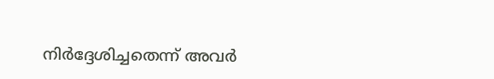നിർദ്ദേശിച്ചതെന്ന് അവർ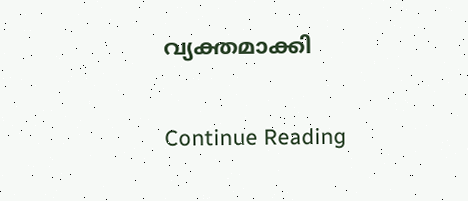വ്യക്തമാക്കി

Continue Reading